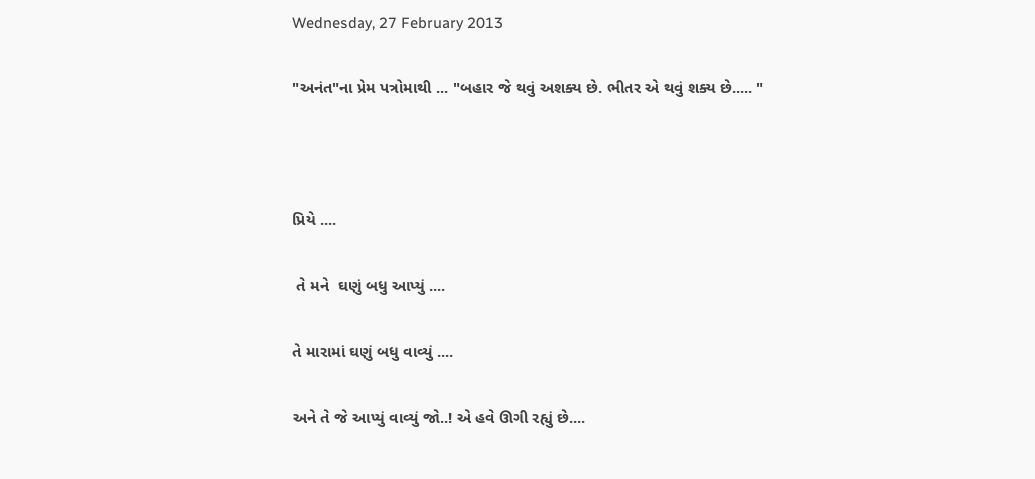Wednesday, 27 February 2013

"અનંત"ના પ્રેમ પત્રોમાથી ... "બહાર જે થવું અશક્ય છે. ભીતર એ થવું શક્ય છે..... "



પ્રિયે ....

 તે મને  ઘણું બધુ આપ્યું ....

તે મારામાં ઘણું બધુ વાવ્યું ....

અને તે જે આપ્યું વાવ્યું જો..! એ હવે ઊગી રહ્યું છે....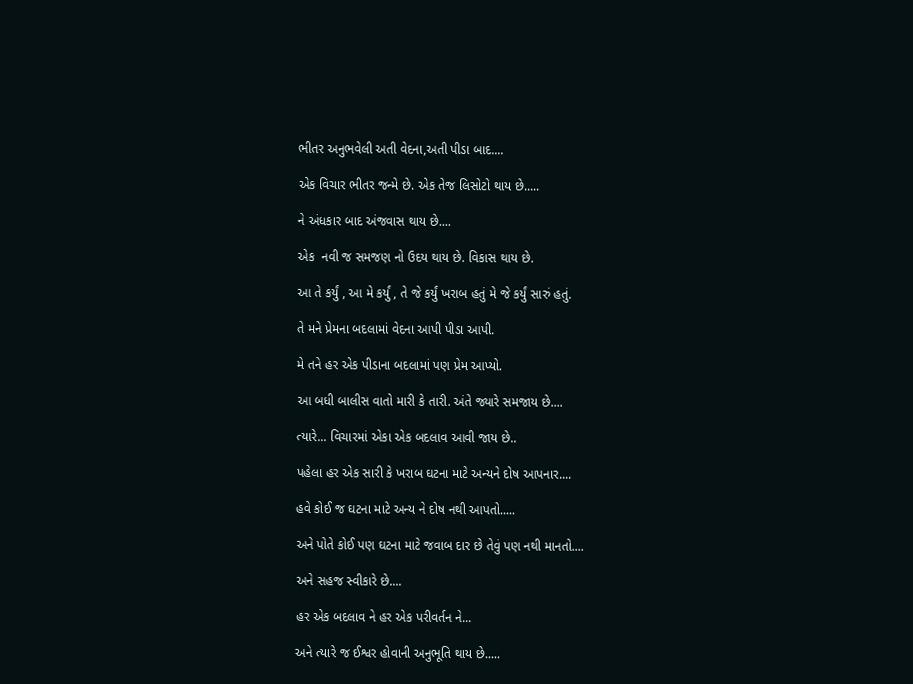ભીતર અનુભવેલી અતી વેદના,અતી પીડા બાદ....

એક વિચાર ભીતર જન્મે છે. એક તેજ લિસોટો થાય છે.....

ને અંધકાર બાદ અંજવાસ થાય છે....

એક  નવી જ સમજણ નો ઉદય થાય છે. વિકાસ થાય છે.

આ તે કર્યું , આ મે કર્યું , તે જે કર્યું ખરાબ હતું મે જે કર્યું સારું હતું.

તે મને પ્રેમના બદલામાં વેદના આપી પીડા આપી.

મે તને હર એક પીડાના બદલામાં પણ પ્રેમ આપ્યો.

આ બધી બાલીસ વાતો મારી કે તારી. અંતે જ્યારે સમજાય છે....

ત્યારે... વિચારમાં એકા એક બદલાવ આવી જાય છે..

પહેલા હર એક સારી કે ખરાબ ઘટના માટે અન્યને દોષ આપનાર....

હવે કોઈ જ ઘટના માટે અન્ય ને દોષ નથી આપતો.....

અને પોતે કોઈ પણ ઘટના માટે જવાબ દાર છે તેવું પણ નથી માનતો....

અને સહજ સ્વીકારે છે....

હર એક બદલાવ ને હર એક પરીવર્તન ને...

અને ત્યારે જ ઈશ્વર હોવાની અનુભૂતિ થાય છે.....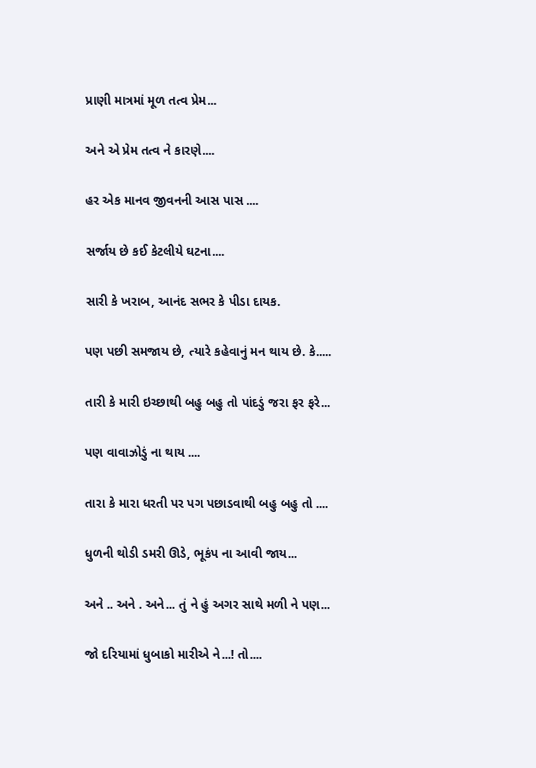પ્રાણી માત્રમાં મૂળ તત્વ પ્રેમ...

અને એ પ્રેમ તત્વ ને કારણે....

હર એક માનવ જીવનની આસ પાસ ....

સર્જાય છે કઈ કેટલીયે ઘટના....

સારી કે ખરાબ, આનંદ સભર કે પીડા દાયક.

પણ પછી સમજાય છે, ત્યારે કહેવાનું મન થાય છે. કે.....

તારી કે મારી ઇચ્છાથી બહુ બહુ તો પાંદડું જરા ફર ફરે...

પણ વાવાઝોડું ના થાય ....

તારા કે મારા ધરતી પર પગ પછાડવાથી બહુ બહુ તો ....

ધુળની થોડી ડમરી ઊડે, ભૂકંપ ના આવી જાય...

અને .. અને . અને... તું ને હું અગર સાથે મળી ને પણ...

જો દરિયામાં ધુબાકો મારીએ ને...! તો....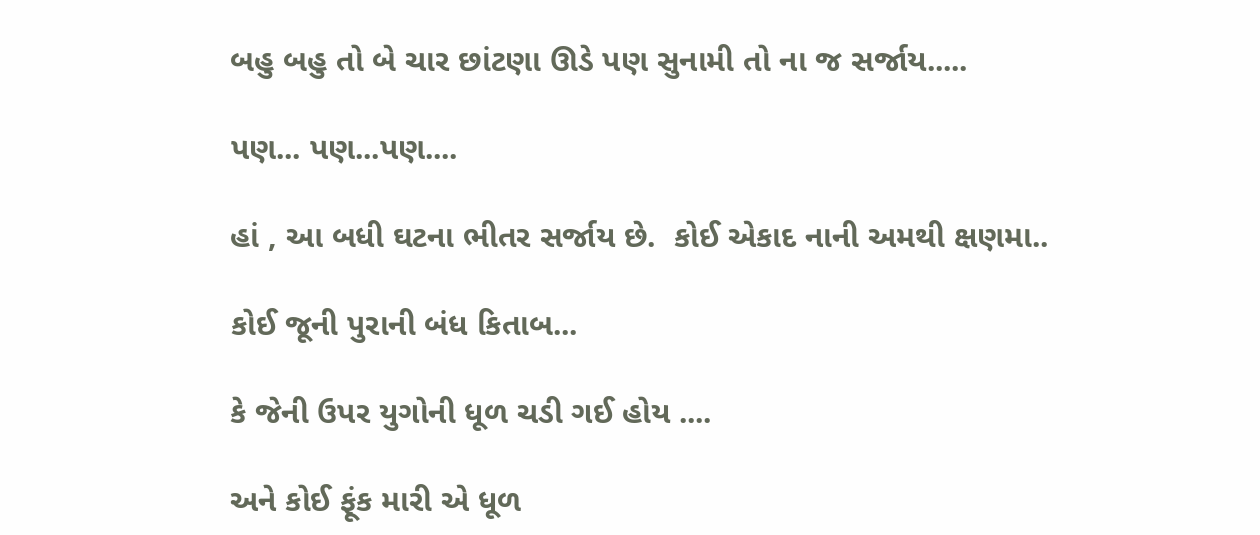બહુ બહુ તો બે ચાર છાંટણા ઊડે પણ સુનામી તો ના જ સર્જાય.....

પણ... પણ...પણ....

હાં , આ બધી ઘટના ભીતર સર્જાય છે.  કોઈ એકાદ નાની અમથી ક્ષણમા..

કોઈ જૂની પુરાની બંધ કિતાબ...

કે જેની ઉપર યુગોની ધૂળ ચડી ગઈ હોય ....

અને કોઈ ફૂંક મારી એ ધૂળ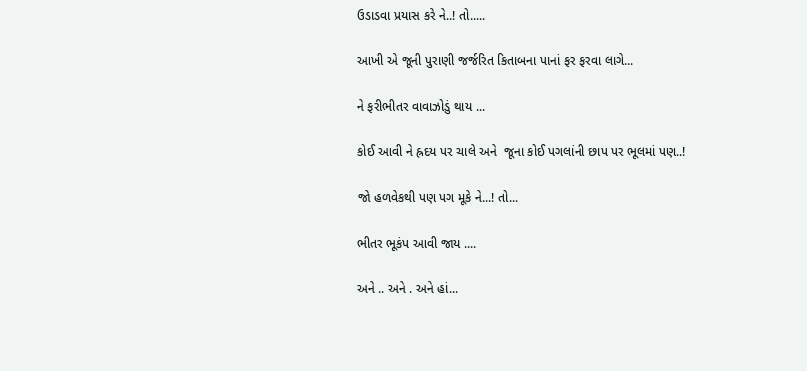ઉડાડવા પ્રયાસ કરે ને..! તો.....

આખી એ જૂની પુરાણી જર્જરિત કિતાબના પાનાં ફર ફરવા લાગે...

ને ફરીભીતર વાવાઝોડું થાય ...

કોઈ આવી ને હ્રદય પર ચાલે અને  જૂના કોઈ પગલાંની છાપ પર ભૂલમાં પણ..!

જો હળવેકથી પણ પગ મૂકે ને...! તો...

ભીતર ભૂકંપ આવી જાય ....

અને .. અને . અને હાં...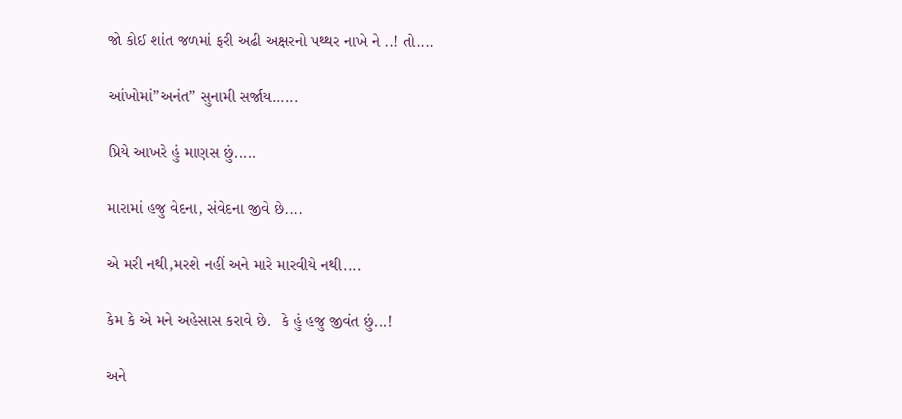જો કોઈ શાંત જળમાં ફરી અઢી અક્ષરનો પથ્થર નાખે ને ..! તો....

આંખોમાં”અનંત” સુનામી સર્જાય......

પ્રિયે આખરે હું માણસ છું.....

મારામાં હજુ વેદના, સંવેદના જીવે છે....

એ મરી નથી,મરશે નહીં અને મારે મારવીયે નથી....

કેમ કે એ મને અહેસાસ કરાવે છે.  કે હું હજુ જીવંત છું...!

અને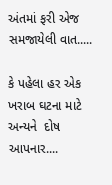અંતમાં ફરી એજ સમજાયેલી વાત.....

કે પહેલા હર એક  ખરાબ ઘટના માટે અન્યને  દોષ આપનાર....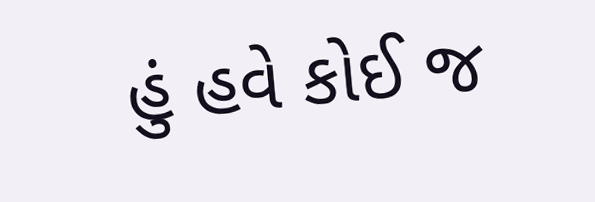હું હવે કોઈ જ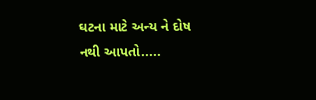ઘટના માટે અન્ય ને દોષ નથી આપતો.....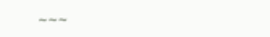~~~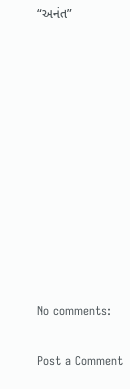“અનંત”











No comments:

Post a Comment